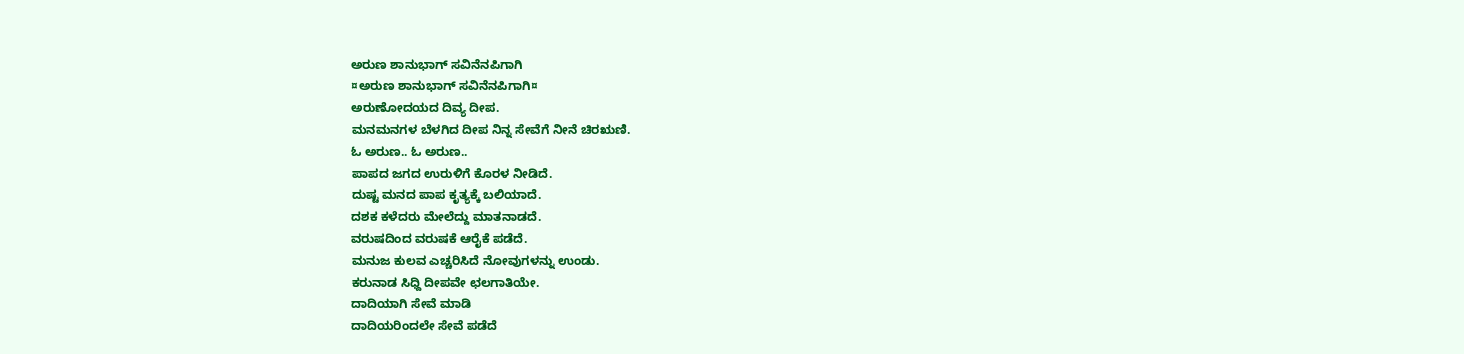ಅರುಣ ಶಾನುಭಾಗ್ ಸವಿನೆನಪಿಗಾಗಿ
¤ಅರುಣ ಶಾನುಭಾಗ್ ಸವಿನೆನಪಿಗಾಗಿ¤
ಅರುಣೋದಯದ ದಿವ್ಯ ದೀಪ.
ಮನಮನಗಳ ಬೆಳಗಿದ ದೀಪ ನಿನ್ನ ಸೇವೆಗೆ ನೀನೆ ಚಿರಋಣಿ.
ಓ ಅರುಣ.. ಓ ಅರುಣ..
ಪಾಪದ ಜಗದ ಉರುಳಿಗೆ ಕೊರಳ ನೀಡಿದೆ.
ದುಷ್ಟ ಮನದ ಪಾಪ ಕೃತ್ಯಕ್ಕೆ ಬಲಿಯಾದೆ.
ದಶಕ ಕಳೆದರು ಮೇಲೆದ್ದು ಮಾತನಾಡದೆ.
ವರುಷದಿಂದ ವರುಷಕೆ ಆರೈಕೆ ಪಡೆದೆ.
ಮನುಜ ಕುಲವ ಎಚ್ಚರಿಸಿದೆ ನೋವುಗಳನ್ನು ಉಂಡು.
ಕರುನಾಡ ಸಿಧ್ದಿ ದೀಪವೇ ಛಲಗಾತಿಯೇ.
ದಾದಿಯಾಗಿ ಸೇವೆ ಮಾಡಿ
ದಾದಿಯರಿಂದಲೇ ಸೇವೆ ಪಡೆದೆ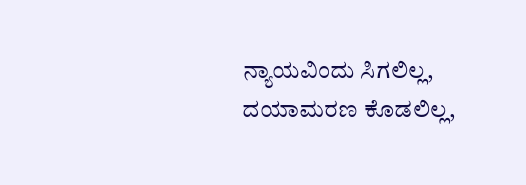ನ್ಯಾಯವಿಂದು ಸಿಗಲಿಲ್ಲ,
ದಯಾಮರಣ ಕೊಡಲಿಲ್ಲ,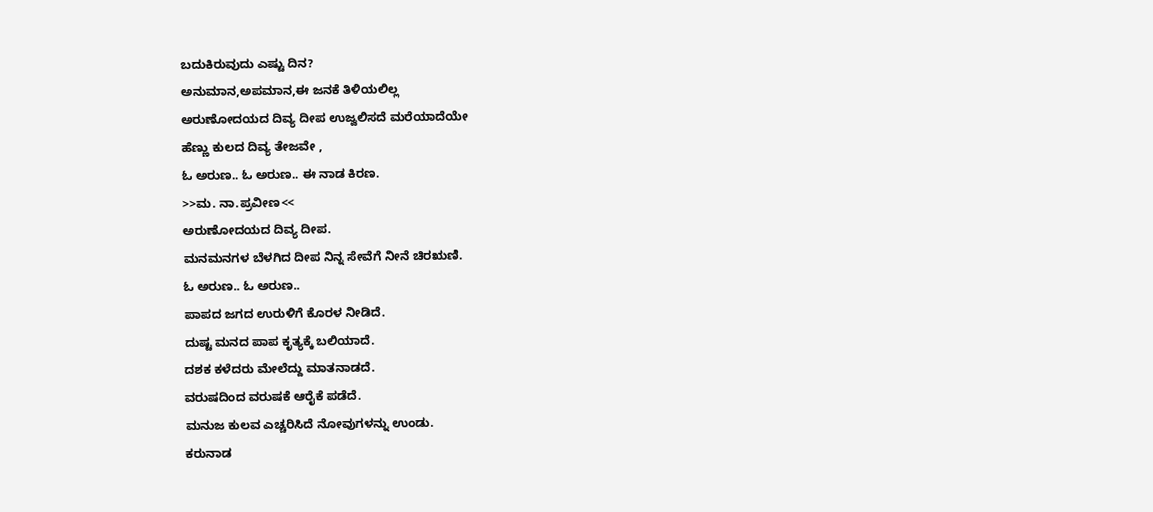ಬದುಕಿರುವುದು ಎಷ್ಟು ದಿನ?
ಅನುಮಾನ,ಅಪಮಾನ,ಈ ಜನಕೆ ತಿಳಿಯಲಿಲ್ಲ
ಅರುಣೋದಯದ ದಿವ್ಯ ದೀಪ ಉಜ್ವಲಿಸದೆ ಮರೆಯಾದೆಯೇ
ಹೆಣ್ಣು ಕುಲದ ದಿವ್ಯ ತೇಜವೇ ,
ಓ ಅರುಣ.. ಓ ಅರುಣ.. ಈ ನಾಡ ಕಿರಣ.
>>ಮ. ನಾ.ಪ್ರವೀಣ<<
ಅರುಣೋದಯದ ದಿವ್ಯ ದೀಪ.
ಮನಮನಗಳ ಬೆಳಗಿದ ದೀಪ ನಿನ್ನ ಸೇವೆಗೆ ನೀನೆ ಚಿರಋಣಿ.
ಓ ಅರುಣ.. ಓ ಅರುಣ..
ಪಾಪದ ಜಗದ ಉರುಳಿಗೆ ಕೊರಳ ನೀಡಿದೆ.
ದುಷ್ಟ ಮನದ ಪಾಪ ಕೃತ್ಯಕ್ಕೆ ಬಲಿಯಾದೆ.
ದಶಕ ಕಳೆದರು ಮೇಲೆದ್ದು ಮಾತನಾಡದೆ.
ವರುಷದಿಂದ ವರುಷಕೆ ಆರೈಕೆ ಪಡೆದೆ.
ಮನುಜ ಕುಲವ ಎಚ್ಚರಿಸಿದೆ ನೋವುಗಳನ್ನು ಉಂಡು.
ಕರುನಾಡ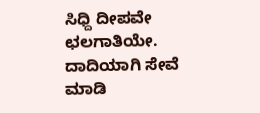ಸಿಧ್ದಿ ದೀಪವೇ ಛಲಗಾತಿಯೇ.
ದಾದಿಯಾಗಿ ಸೇವೆ ಮಾಡಿ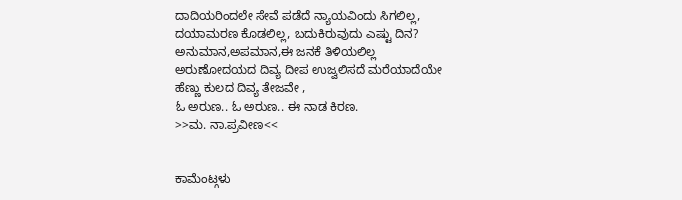ದಾದಿಯರಿಂದಲೇ ಸೇವೆ ಪಡೆದೆ ನ್ಯಾಯವಿಂದು ಸಿಗಲಿಲ್ಲ,
ದಯಾಮರಣ ಕೊಡಲಿಲ್ಲ, ಬದುಕಿರುವುದು ಎಷ್ಟು ದಿನ?
ಅನುಮಾನ,ಅಪಮಾನ,ಈ ಜನಕೆ ತಿಳಿಯಲಿಲ್ಲ
ಅರುಣೋದಯದ ದಿವ್ಯ ದೀಪ ಉಜ್ವಲಿಸದೆ ಮರೆಯಾದೆಯೇ
ಹೆಣ್ಣು ಕುಲದ ದಿವ್ಯ ತೇಜವೇ ,
ಓ ಅರುಣ.. ಓ ಅರುಣ.. ಈ ನಾಡ ಕಿರಣ.
>>ಮ. ನಾ.ಪ್ರವೀಣ<<


ಕಾಮೆಂಟ್ಗಳು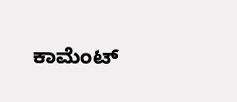ಕಾಮೆಂಟ್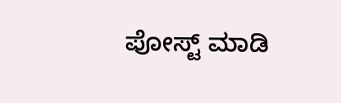ಪೋಸ್ಟ್ ಮಾಡಿ